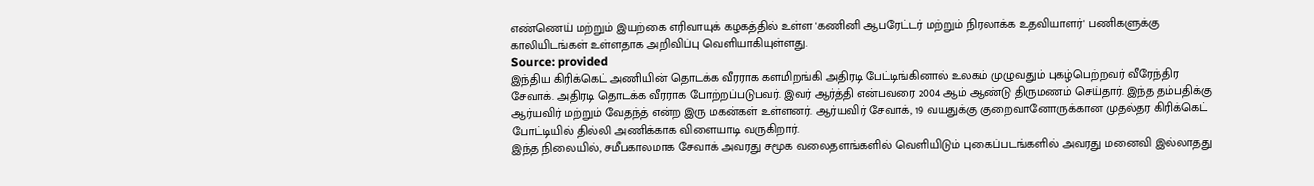எண்ணெய் மற்றும் இயற்கை எரிவாயுக் கழகத்தில் உள்ள 'கணினி ஆபரேட்டர் மற்றும் நிரலாக்க உதவியாளர்' பணிகளுக்கு காலியிடங்கள் உள்ளதாக அறிவிப்பு வெளியாகியுள்ளது.
Source: provided
இந்திய கிரிக்கெட் அணியின் தொடக்க வீரராக களமிறங்கி அதிரடி பேட்டிங்கினால் உலகம் முழுவதும் புகழ்பெற்றவர் வீரேந்திர சேவாக். அதிரடி தொடக்க வீரராக போற்றப்படுபவர். இவர் ஆர்த்தி என்பவரை 2004 ஆம் ஆண்டு திருமணம் செய்தார். இந்த தம்பதிக்கு ஆர்யவிர் மற்றும் வேதந்த் என்ற இரு மகன்கள் உள்ளனர். ஆர்யவிர் சேவாக், 19 வயதுக்கு குறைவானோருக்கான முதல்தர கிரிக்கெட் போட்டியில் தில்லி அணிக்காக விளையாடி வருகிறார்.
இந்த நிலையில், சமீபகாலமாக சேவாக் அவரது சமூக வலைதளங்களில் வெளியிடும் புகைப்படங்களில் அவரது மனைவி இல்லாதது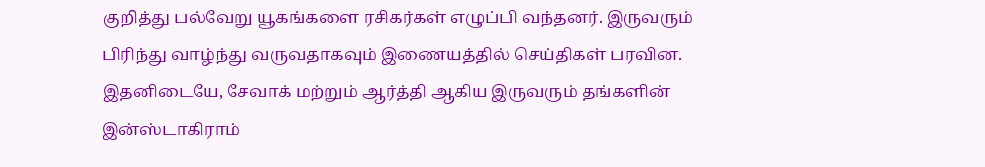குறித்து பல்வேறு யூகங்களை ரசிகர்கள் எழுப்பி வந்தனர். இருவரும் பிரிந்து வாழ்ந்து வருவதாகவும் இணையத்தில் செய்திகள் பரவின. இதனிடையே, சேவாக் மற்றும் ஆர்த்தி ஆகிய இருவரும் தங்களின் இன்ஸ்டாகிராம்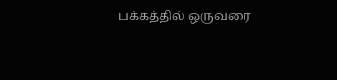பக்கத்தில் ஒருவரை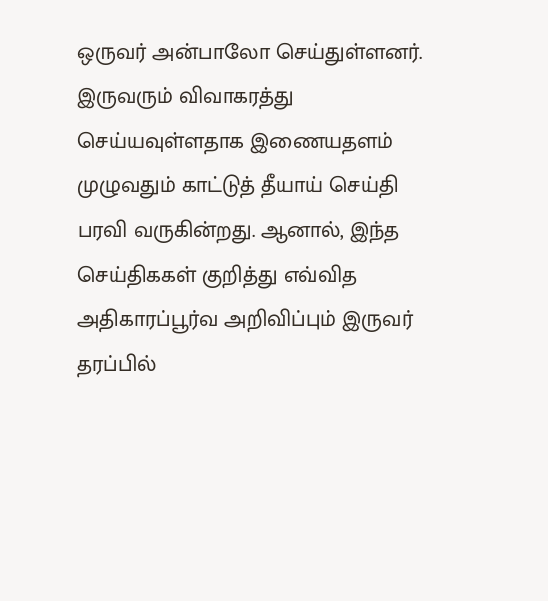ஒருவர் அன்பாலோ செய்துள்ளனர். இருவரும் விவாகரத்து செய்யவுள்ளதாக இணையதளம் முழுவதும் காட்டுத் தீயாய் செய்தி பரவி வருகின்றது. ஆனால், இந்த செய்திககள் குறித்து எவ்வித அதிகாரப்பூர்வ அறிவிப்பும் இருவர் தரப்பில்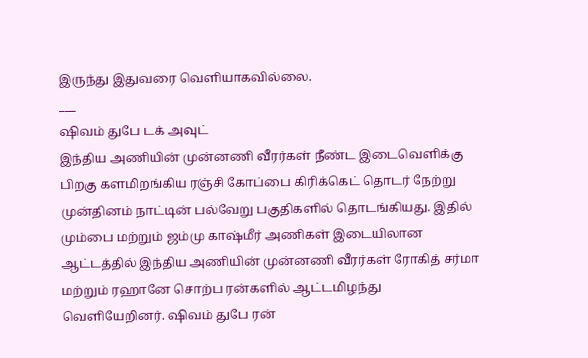இருந்து இதுவரை வெளியாகவில்லை.
___
ஷிவம் துபே டக் அவுட்
இந்திய அணியின் முன்னணி வீரர்கள் நீண்ட இடைவெளிக்கு பிறகு களமிறங்கிய ரஞ்சி கோப்பை கிரிக்கெட் தொடர் நேற்று முன்தினம் நாட்டின் பல்வேறு பகுதிகளில் தொடங்கியது. இதில் மும்பை மற்றும் ஜம்மு காஷ்மீர் அணிகள் இடையிலான ஆட்டத்தில் இந்திய அணியின் முன்னணி வீரர்கள் ரோகித் சர்மா மற்றும் ரஹானே சொற்ப ரன்களில் ஆட்டமிழந்து வெளியேறினர். ஷிவம் துபே ரன்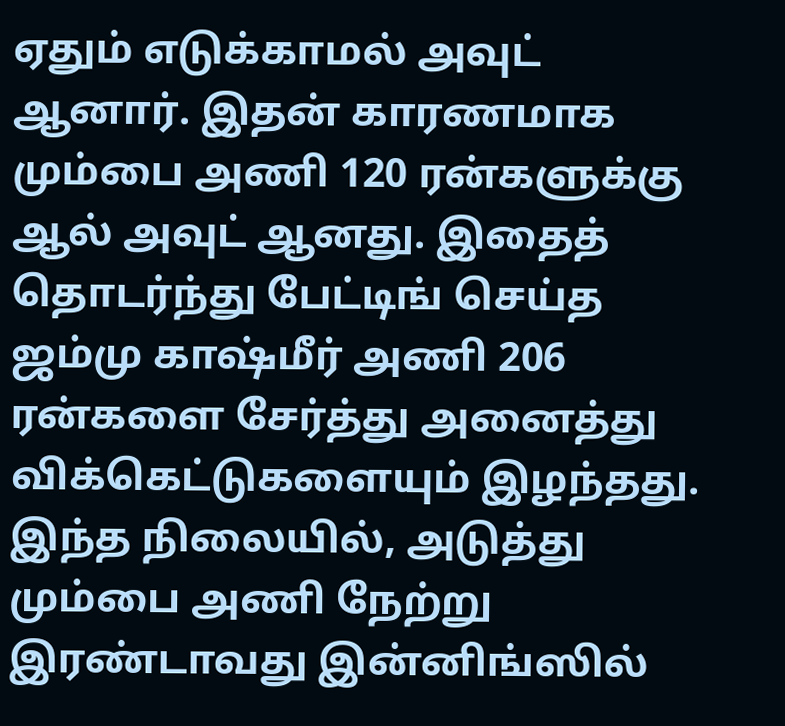ஏதும் எடுக்காமல் அவுட் ஆனார். இதன் காரணமாக மும்பை அணி 120 ரன்களுக்கு ஆல் அவுட் ஆனது. இதைத் தொடர்ந்து பேட்டிங் செய்த ஜம்மு காஷ்மீர் அணி 206 ரன்களை சேர்த்து அனைத்து விக்கெட்டுகளையும் இழந்தது.
இந்த நிலையில், அடுத்து மும்பை அணி நேற்று இரண்டாவது இன்னிங்ஸில்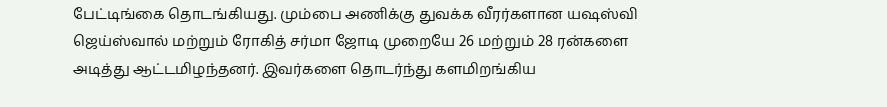பேட்டிங்கை தொடங்கியது. மும்பை அணிக்கு துவக்க வீரர்களான யஷஸ்வி ஜெய்ஸ்வால் மற்றும் ரோகித் சர்மா ஜோடி முறையே 26 மற்றும் 28 ரன்களை அடித்து ஆட்டமிழந்தனர். இவர்களை தொடர்ந்து களமிறங்கிய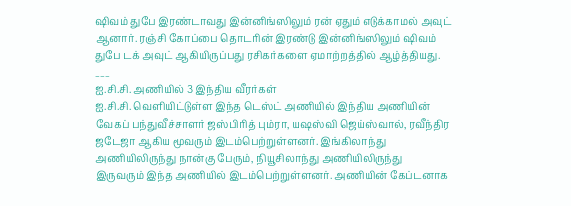ஷிவம் துபே இரண்டாவது இன்னிங்ஸிலும் ரன் ஏதும் எடுக்காமல் அவுட் ஆனார். ரஞ்சி கோப்பை தொடரின் இரண்டு இன்னிங்ஸிலும் ஷிவம் துபே டக் அவுட் ஆகியிருப்பது ரசிகர்களை ஏமாற்றத்தில் ஆழ்த்தியது.
___
ஐ.சி.சி. அணியில் 3 இந்திய வீரர்கள்
ஐ.சி.சி. வெளியிட்டுள்ள இந்த டெஸ்ட் அணியில் இந்திய அணியின் வேகப் பந்துவீச்சாளர் ஜஸ்பிரித் பும்ரா, யஷஸ்வி ஜெய்ஸ்வால், ரவீந்திர ஜடேஜா ஆகிய மூவரும் இடம்பெற்றுள்ளனர். இங்கிலாந்து அணியிலிருந்து நான்கு பேரும், நியூசிலாந்து அணியிலிருந்து இருவரும் இந்த அணியில் இடம்பெற்றுள்ளனர். அணியின் கேப்டனாக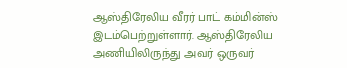ஆஸ்திரேலிய வீரர் பாட் கம்மின்ஸ் இடம்பெற்றுள்ளார். ஆஸ்திரேலிய அணியிலிருந்து அவர் ஒருவர்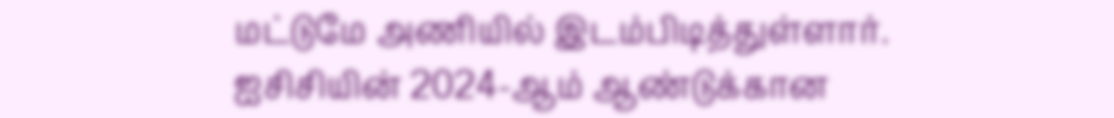மட்டுமே அணியில் இடம்பிடித்துள்ளார்.
ஐசிசியின் 2024-ஆம் ஆண்டுக்கான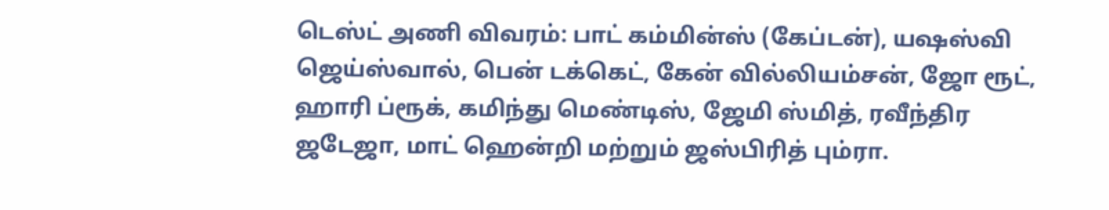டெஸ்ட் அணி விவரம்: பாட் கம்மின்ஸ் (கேப்டன்), யஷஸ்வி ஜெய்ஸ்வால், பென் டக்கெட், கேன் வில்லியம்சன், ஜோ ரூட், ஹாரி ப்ரூக், கமிந்து மெண்டிஸ், ஜேமி ஸ்மித், ரவீந்திர ஜடேஜா, மாட் ஹென்றி மற்றும் ஜஸ்பிரித் பும்ரா.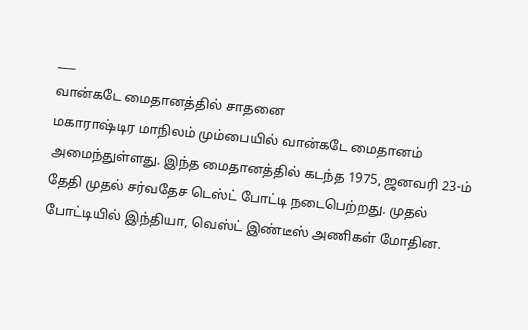___
வான்கடே மைதானத்தில் சாதனை
மகாராஷ்டிர மாநிலம் மும்பையில் வான்கடே மைதானம் அமைந்துள்ளது. இந்த மைதானத்தில் கடந்த 1975, ஜனவரி 23-ம் தேதி முதல் சர்வதேச டெஸ்ட் போட்டி நடைபெற்றது. முதல் போட்டியில் இந்தியா, வெஸ்ட் இண்டீஸ் அணிகள் மோதின.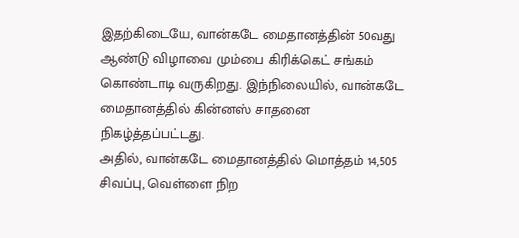இதற்கிடையே, வான்கடே மைதானத்தின் 50வது ஆண்டு விழாவை மும்பை கிரிக்கெட் சங்கம் கொண்டாடி வருகிறது. இந்நிலையில், வான்கடே மைதானத்தில் கின்னஸ் சாதனை நிகழ்த்தப்பட்டது.
அதில், வான்கடே மைதானத்தில் மொத்தம் 14,505 சிவப்பு, வெள்ளை நிற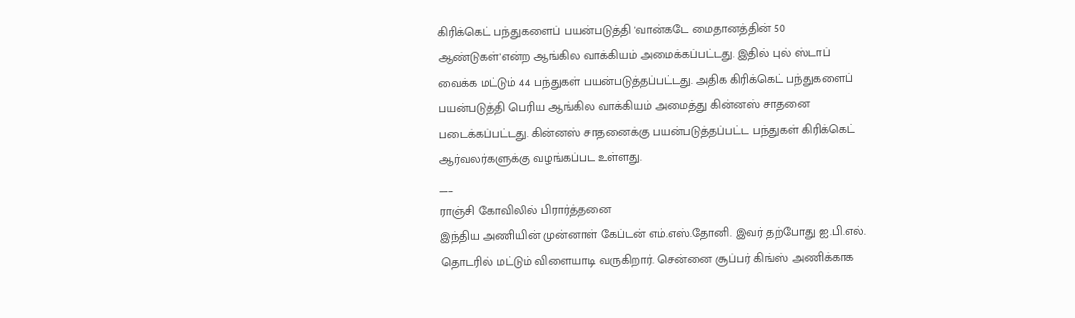கிரிக்கெட் பந்துகளைப் பயன்படுத்தி 'வான்கடே மைதானத்தின் 50 ஆண்டுகள்'என்ற ஆங்கில வாக்கியம் அமைக்கப்பட்டது. இதில் புல் ஸ்டாப் வைக்க மட்டும் 44 பந்துகள் பயன்படுத்தப்பட்டது. அதிக கிரிக்கெட் பந்துகளைப் பயன்படுத்தி பெரிய ஆங்கில வாக்கியம் அமைத்து கின்னஸ் சாதனை படைக்கப்பட்டது. கின்னஸ் சாதனைக்கு பயன்படுத்தப்பட்ட பந்துகள் கிரிக்கெட் ஆர்வலர்களுக்கு வழங்கப்பட உள்ளது.
___
ராஞ்சி கோவிலில் பிரார்த்தனை
இந்திய அணியின் முன்னாள் கேப்டன் எம்.எஸ்.தோனி. இவர் தற்போது ஐ.பி.எல். தொடரில் மட்டும் விளையாடி வருகிறார். சென்னை சூப்பர் கிங்ஸ் அணிக்காக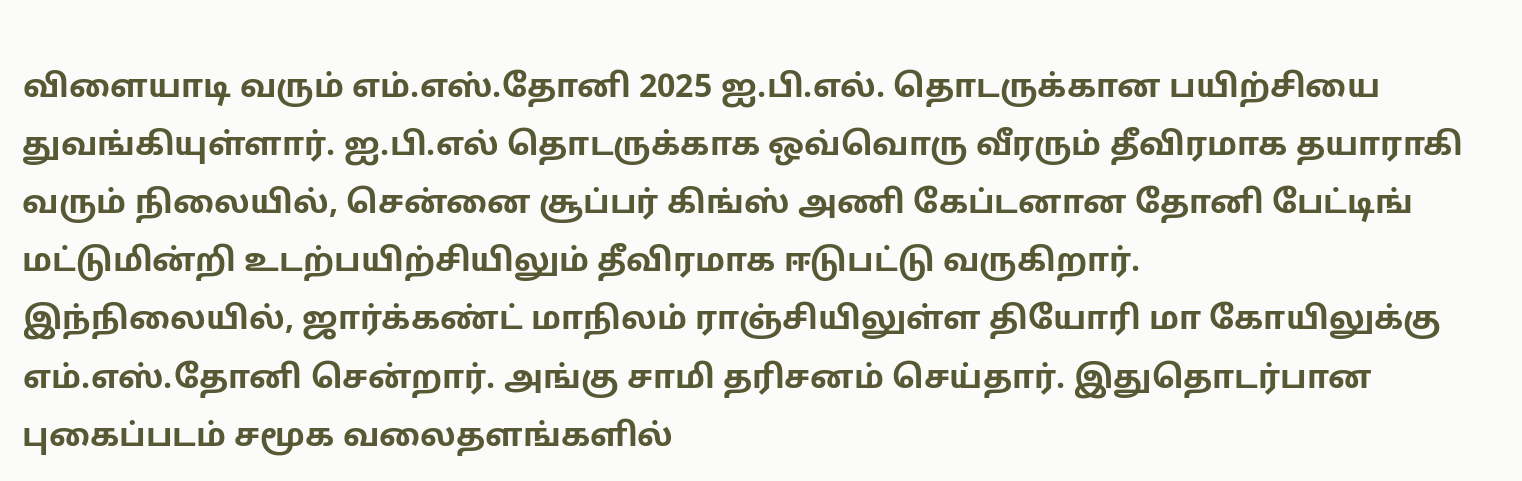விளையாடி வரும் எம்.எஸ்.தோனி 2025 ஐ.பி.எல். தொடருக்கான பயிற்சியை துவங்கியுள்ளார். ஐ.பி.எல் தொடருக்காக ஒவ்வொரு வீரரும் தீவிரமாக தயாராகி வரும் நிலையில், சென்னை சூப்பர் கிங்ஸ் அணி கேப்டனான தோனி பேட்டிங் மட்டுமின்றி உடற்பயிற்சியிலும் தீவிரமாக ஈடுபட்டு வருகிறார்.
இந்நிலையில், ஜார்க்கண்ட் மாநிலம் ராஞ்சியிலுள்ள தியோரி மா கோயிலுக்கு எம்.எஸ்.தோனி சென்றார். அங்கு சாமி தரிசனம் செய்தார். இதுதொடர்பான புகைப்படம் சமூக வலைதளங்களில்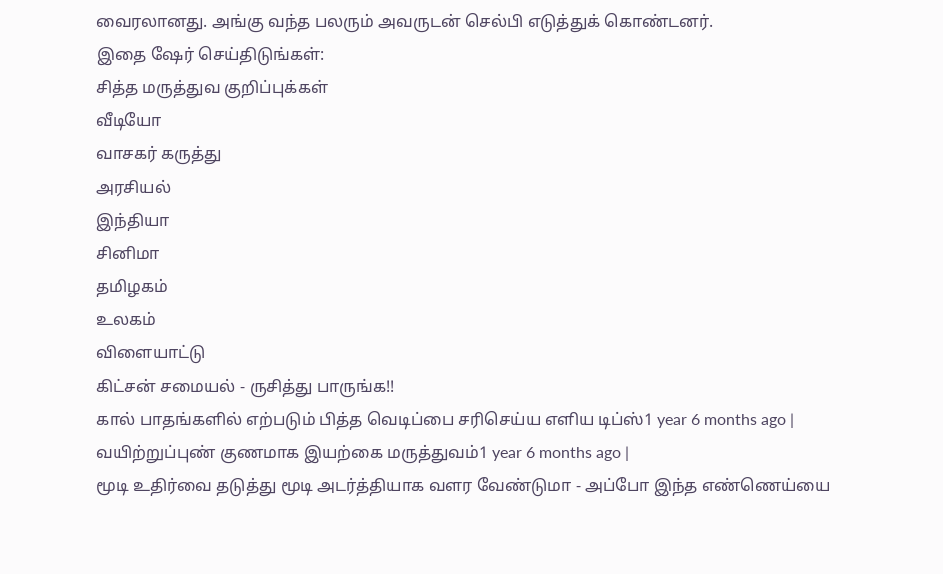வைரலானது. அங்கு வந்த பலரும் அவருடன் செல்பி எடுத்துக் கொண்டனர்.
இதை ஷேர் செய்திடுங்கள்:
சித்த மருத்துவ குறிப்புக்கள்
வீடியோ
வாசகர் கருத்து
அரசியல்
இந்தியா
சினிமா
தமிழகம்
உலகம்
விளையாட்டு
கிட்சன் சமையல் - ருசித்து பாருங்க!!
கால் பாதங்களில் எற்படும் பித்த வெடிப்பை சரிசெய்ய எளிய டிப்ஸ்1 year 6 months ago |
வயிற்றுப்புண் குணமாக இயற்கை மருத்துவம்1 year 6 months ago |
மூடி உதிர்வை தடுத்து மூடி அடர்த்தியாக வளர வேண்டுமா - அப்போ இந்த எண்ணெய்யை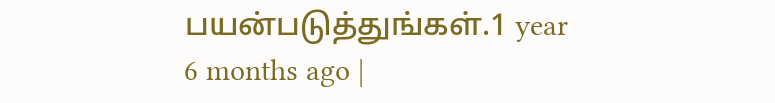பயன்படுத்துங்கள்.1 year 6 months ago |